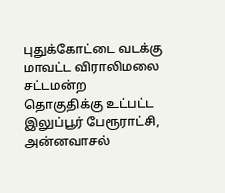புதுக்கோட்டை வடக்கு மாவட்ட விராலிமலை சட்டமன்ற தொகுதிக்கு உட்பட்ட இலுப்பூர் பேரூராட்சி, அன்னவாசல்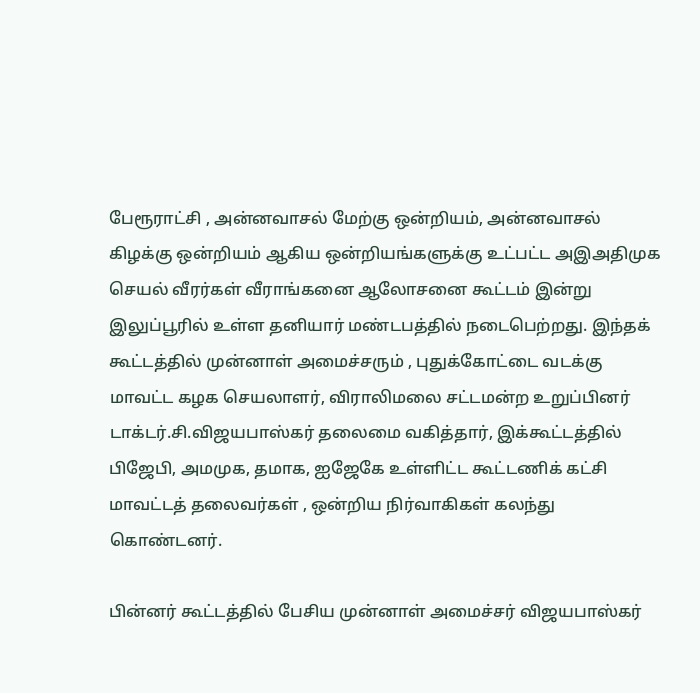பேரூராட்சி , அன்னவாசல் மேற்கு ஒன்றியம், அன்னவாசல் கிழக்கு ஒன்றியம் ஆகிய ஒன்றியங்களுக்கு உட்பட்ட அஇஅதிமுக செயல் வீரர்கள் வீராங்கனை ஆலோசனை கூட்டம் இன்று இலுப்பூரில் உள்ள தனியார் மண்டபத்தில் நடைபெற்றது. இந்தக் கூட்டத்தில் முன்னாள் அமைச்சரும் , புதுக்கோட்டை வடக்கு மாவட்ட கழக செயலாளர், விராலிமலை சட்டமன்ற உறுப்பினர் டாக்டர்.சி.விஜயபாஸ்கர் தலைமை வகித்தார், இக்கூட்டத்தில் பிஜேபி, அமமுக, தமாக, ஐஜேகே உள்ளிட்ட கூட்டணிக் கட்சி மாவட்டத் தலைவர்கள் , ஒன்றிய நிர்வாகிகள் கலந்து கொண்டனர்.

பின்னர் கூட்டத்தில் பேசிய முன்னாள் அமைச்சர் விஜயபாஸ்கர்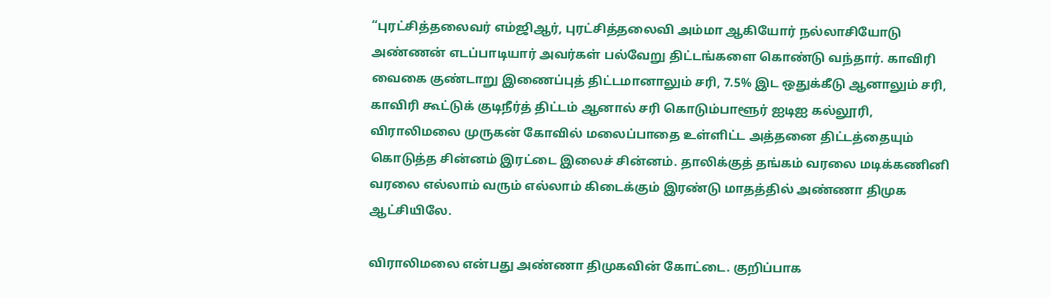“புரட்சித்தலைவர் எம்ஜிஆர், புரட்சித்தலைவி அம்மா ஆகியோர் நல்லாசியோடு அண்ணன் எடப்பாடியார் அவர்கள் பல்வேறு திட்டங்களை கொண்டு வந்தார். காவிரி வைகை குண்டாறு இணைப்புத் திட்டமானாலும் சரி, 7.5% இட ஒதுக்கீடு ஆனாலும் சரி, காவிரி கூட்டுக் குடிநீர்த் திட்டம் ஆனால் சரி கொடும்பாளூர் ஐடிஐ கல்லூரி, விராலிமலை முருகன் கோவில் மலைப்பாதை உள்ளிட்ட அத்தனை திட்டத்தையும் கொடுத்த சின்னம் இரட்டை இலைச் சின்னம். தாலிக்குத் தங்கம் வரலை மடிக்கணினி வரலை எல்லாம் வரும் எல்லாம் கிடைக்கும் இரண்டு மாதத்தில் அண்ணா திமுக ஆட்சியிலே.

விராலிமலை என்பது அண்ணா திமுகவின் கோட்டை. குறிப்பாக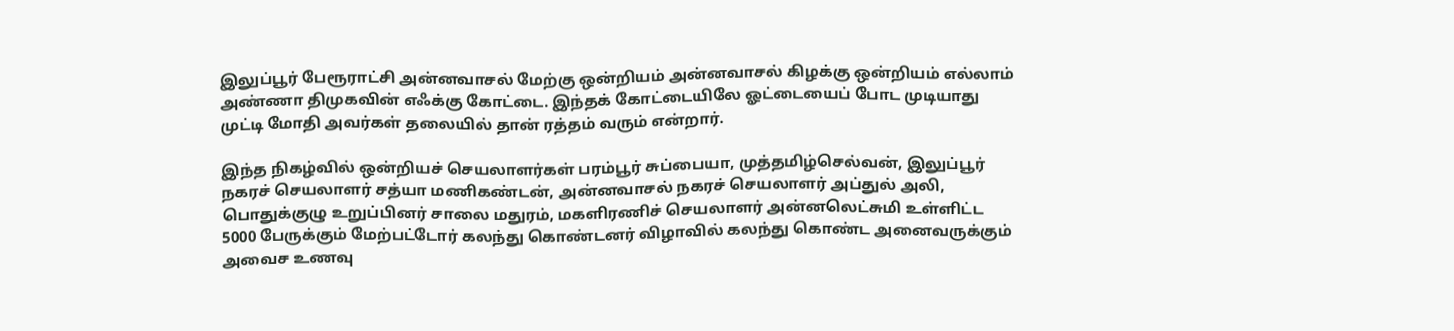இலுப்பூர் பேரூராட்சி அன்னவாசல் மேற்கு ஒன்றியம் அன்னவாசல் கிழக்கு ஒன்றியம் எல்லாம் அண்ணா திமுகவின் எஃக்கு கோட்டை. இந்தக் கோட்டையிலே ஓட்டையைப் போட முடியாது முட்டி மோதி அவர்கள் தலையில் தான் ரத்தம் வரும் என்றார்.

இந்த நிகழ்வில் ஒன்றியச் செயலாளர்கள் பரம்பூர் சுப்பையா, முத்தமிழ்செல்வன், இலுப்பூர் நகரச் செயலாளர் சத்யா மணிகண்டன், அன்னவாசல் நகரச் செயலாளர் அப்துல் அலி, பொதுக்குழு உறுப்பினர் சாலை மதுரம், மகளிரணிச் செயலாளர் அன்னலெட்சுமி உள்ளிட்ட 5000 பேருக்கும் மேற்பட்டோர் கலந்து கொண்டனர் விழாவில் கலந்து கொண்ட அனைவருக்கும் அவைச உணவு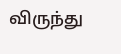விருந்து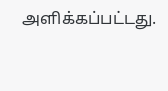அளிக்கப்பட்டது.